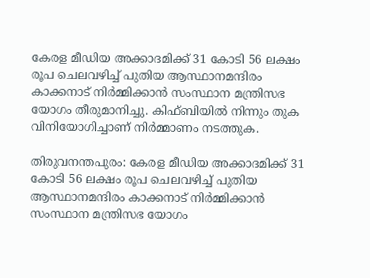കേരള മീഡിയ അക്കാദമിക്ക് 31 കോടി 56 ലക്ഷം രൂപ ചെലവഴിച്ച് പുതിയ ആസ്ഥാനമന്ദിരം കാക്കനാട് നിർമ്മിക്കാൻ സംസ്ഥാന മന്ത്രിസഭ യോഗം തീരുമാനിച്ചു. കിഫ്ബിയിൽ നിന്നും തുക വിനിയോഗിച്ചാണ് നിർമ്മാണം നടത്തുക.

തിരുവനന്തപുരം: കേരള മീഡിയ അക്കാദമിക്ക് 31 കോടി 56 ലക്ഷം രൂപ ചെലവഴിച്ച് പുതിയ ആസ്ഥാനമന്ദിരം കാക്കനാട് നിർമ്മിക്കാൻ സംസ്ഥാന മന്ത്രിസഭ യോഗം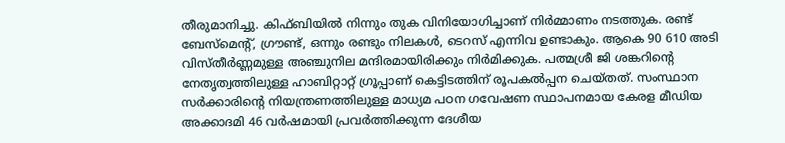തീരുമാനിച്ചു. കിഫ്ബിയിൽ നിന്നും തുക വിനിയോഗിച്ചാണ് നിർമ്മാണം നടത്തുക. രണ്ട് ബേസ്മെന്‍റ്, ഗ്രൗണ്ട്, ഒന്നും രണ്ടും നിലകൾ, ടെറസ് എന്നിവ ഉണ്ടാകും. ആകെ 90 610 അടി വിസ്തീർണ്ണമുള്ള അ‍ഞ്ചുനില മന്ദിരമായിരിക്കും നിര്‍മിക്കുക. പത്മശ്രീ ജി ശങ്കറിന്‍റെ നേതൃത്വത്തിലുള്ള ഹാബിറ്റാറ്റ് ഗ്രൂപ്പാണ് കെട്ടിടത്തിന് രൂപകൽപ്പന ചെയ്തത്. സംസ്ഥാന സർക്കാരിന്‍റെ നിയന്ത്രണത്തിലുള്ള മാധ്യമ പഠന ഗവേഷണ സ്ഥാപനമായ കേരള മീഡിയ അക്കാദമി 46 വർഷമായി പ്രവർത്തിക്കുന്ന ദേശീയ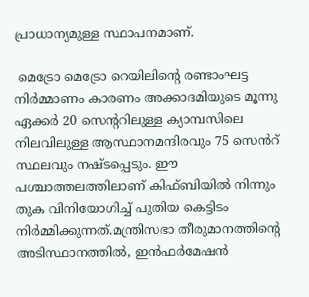പ്രാധാന്യമുള്ള സ്ഥാപനമാണ്.

 മെട്രോ മെട്രോ റെയിലിന്‍റെ രണ്ടാംഘട്ട നിർമ്മാണം കാരണം അക്കാദമിയുടെ മൂന്നു ഏക്കർ 20 സെന്‍ററിലുള്ള ക്യാമ്പസിലെ നിലവിലുള്ള ആസ്ഥാനമന്ദിരവും 75 സെൻറ് സ്ഥലവും നഷ്ടപ്പെടും. ഈ പശ്ചാത്തലത്തിലാണ് കിഫ്ബിയിൽ നിന്നും തുക വിനിയോഗിച്ച് പുതിയ കെട്ടിടം നിർമ്മിക്കുന്നത്.മന്ത്രിസഭാ തീരുമാനത്തിന്‍റെ അടിസ്ഥാനത്തിൽ, ഇൻഫർമേഷൻ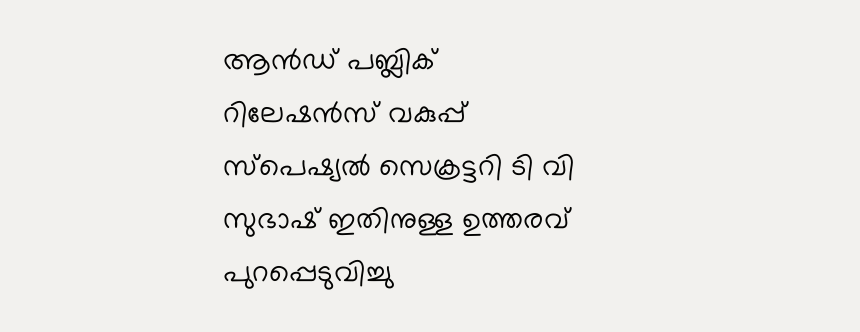ആൻഡ് പബ്ലിക് റിലേഷൻസ് വകുപ്പ് സ്പെഷ്യൽ സെക്രട്ടറി ടി വി സുഭാഷ് ഇതിനുള്ള ഉത്തരവ് പുറപ്പെടുവിച്ചു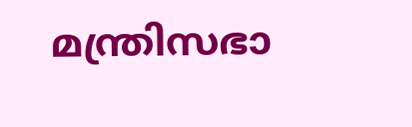മന്ത്രിസഭാ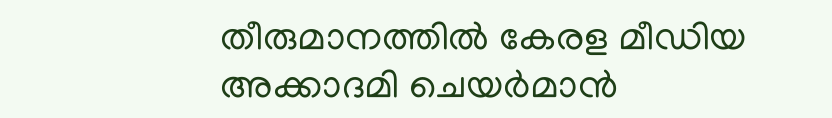തീരുമാനത്തിൽ കേരള മീഡിയ അക്കാദമി ചെയർമാൻ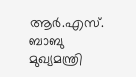ആർ.എസ്. ബാബു മുഖ്യമന്ത്രി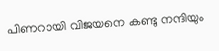പിണറായി വിജയനെ കണ്ടു നന്ദിയും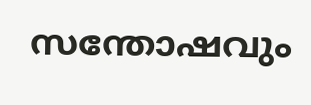സന്തോഷവും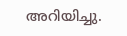അറിയിച്ചു.